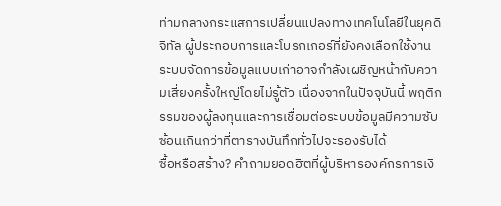ท่ามกลางกระแสการเปลี่ยนแปลงทางเทคโนโลยีในยุคดิจิทัล ผู้ประกอบการและโบรกเกอร์ที่ยังคงเลือกใช้งานระบบจัดการข้อมูลแบบเก่าอาจกำลังเผชิญหน้ากับความเสี่ยงครั้งใหญ่โดยไม่รู้ตัว เนื่องจากในปัจจุบันนี้ พฤติกรรมของผู้ลงทุนและการเชื่อมต่อระบบข้อมูลมีความซับซ้อนเกินกว่าที่ตารางบันทึกทั่วไปจะรองรับได้
ซื้อหรือสร้าง? คำถามยอดฮิตที่ผู้บริหารองค์กรการเงิ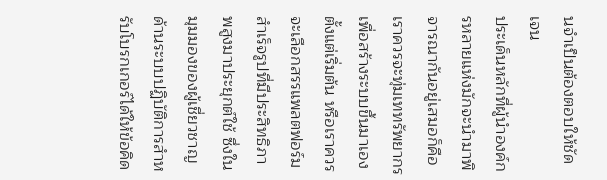นจำเป็นต้องตอบให้ชัดเจน
ประเด็นหลักที่ผู้นำองค์กรหลายแห่งมักจะนำมาพิจารณากันอยู่เสมอก็คือ เราควรจะทุ่มเททรัพยากรเพื่อสร้างระบบขึ้นมาเองตั้งแต่เริ่มต้น หรือเราควรจะเลือกสรรแพลตฟอร์มสำเร็จรูปที่มีประสิทธิภาพสูงมาประยุกต์ใช้ ซึ่งในมุมมองของผู้เชี่ยวชาญด้านระบบปฏิบัติการสำหรับโบรกเกอร์ได้ให้ข้อคิด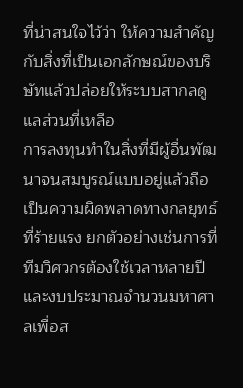ที่น่าสนใจไว้ว่า ให้ความสำคัญกับสิ่งที่เป็นเอกลักษณ์ของบริษัทแล้วปล่อยให้ระบบสากลดูแลส่วนที่เหลือ
การลงทุนทำในสิ่งที่มีผู้อื่นพัฒนาจนสมบูรณ์แบบอยู่แล้วถือเป็นความผิดพลาดทางกลยุทธ์ที่ร้ายแรง ยกตัวอย่างเช่นการที่ทีมวิศวกรต้องใช้เวลาหลายปีและงบประมาณจำนวนมหาศาลเพื่อส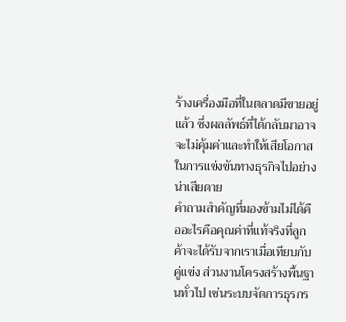ร้างเครื่องมือที่ในตลาดมีขายอยู่แล้ว ซึ่งผลลัพธ์ที่ได้กลับมาอาจจะไม่คุ้มค่าและทำให้เสียโอกาสในการแข่งขันทางธุรกิจไปอย่างน่าเสียดาย
คำถามสำคัญที่มองข้ามไม่ได้คืออะไรคือคุณค่าที่แท้จริงที่ลูกค้าจะได้รับจากเราเมื่อเทียบกับคู่แข่ง ส่วนงานโครงสร้างพื้นฐานทั่วไป เช่นระบบจัดการธุรกร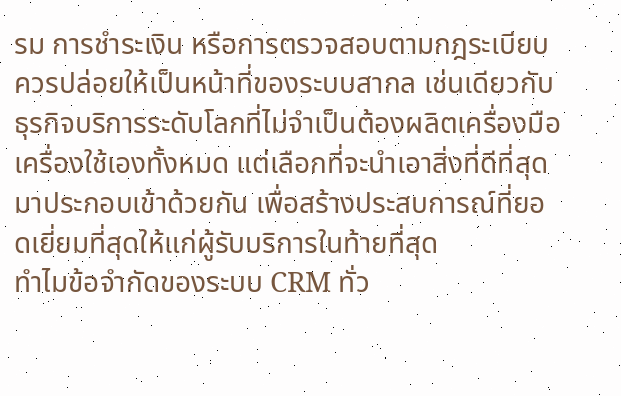รม การชำระเงิน หรือการตรวจสอบตามกฎระเบียบ ควรปล่อยให้เป็นหน้าที่ของระบบสากล เช่นเดียวกับธุรกิจบริการระดับโลกที่ไม่จำเป็นต้องผลิตเครื่องมือเครื่องใช้เองทั้งหมด แต่เลือกที่จะนำเอาสิ่งที่ดีที่สุดมาประกอบเข้าด้วยกัน เพื่อสร้างประสบการณ์ที่ยอดเยี่ยมที่สุดให้แก่ผู้รับบริการในท้ายที่สุด
ทำไมข้อจำกัดของระบบ CRM ทั่ว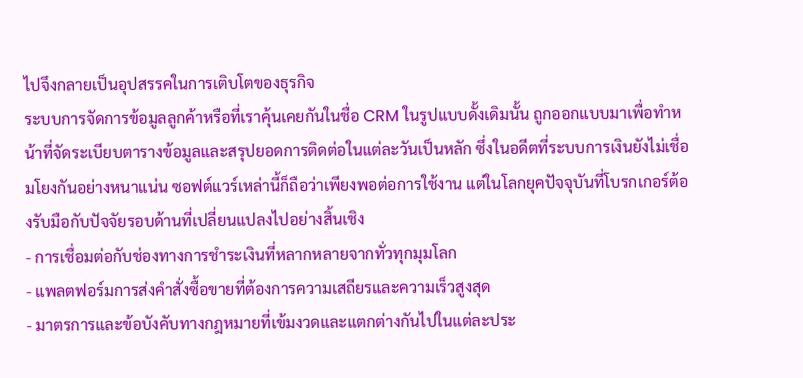ไปจึงกลายเป็นอุปสรรคในการเติบโตของธุรกิจ
ระบบการจัดการข้อมูลลูกค้าหรือที่เราคุ้นเคยกันในชื่อ CRM ในรูปแบบดั้งเดิมนั้น ถูกออกแบบมาเพื่อทำหน้าที่จัดระเบียบตารางข้อมูลและสรุปยอดการติดต่อในแต่ละวันเป็นหลัก ซึ่งในอดีตที่ระบบการเงินยังไม่เชื่อมโยงกันอย่างหนาแน่น ซอฟต์แวร์เหล่านี้ก็ถือว่าเพียงพอต่อการใช้งาน แต่ในโลกยุคปัจจุบันที่โบรกเกอร์ต้องรับมือกับปัจจัยรอบด้านที่เปลี่ยนแปลงไปอย่างสิ้นเชิง
- การเชื่อมต่อกับช่องทางการชำระเงินที่หลากหลายจากทั่วทุกมุมโลก
- แพลตฟอร์มการส่งคำสั่งซื้อขายที่ต้องการความเสถียรและความเร็วสูงสุด
- มาตรการและข้อบังคับทางกฎหมายที่เข้มงวดและแตกต่างกันไปในแต่ละประ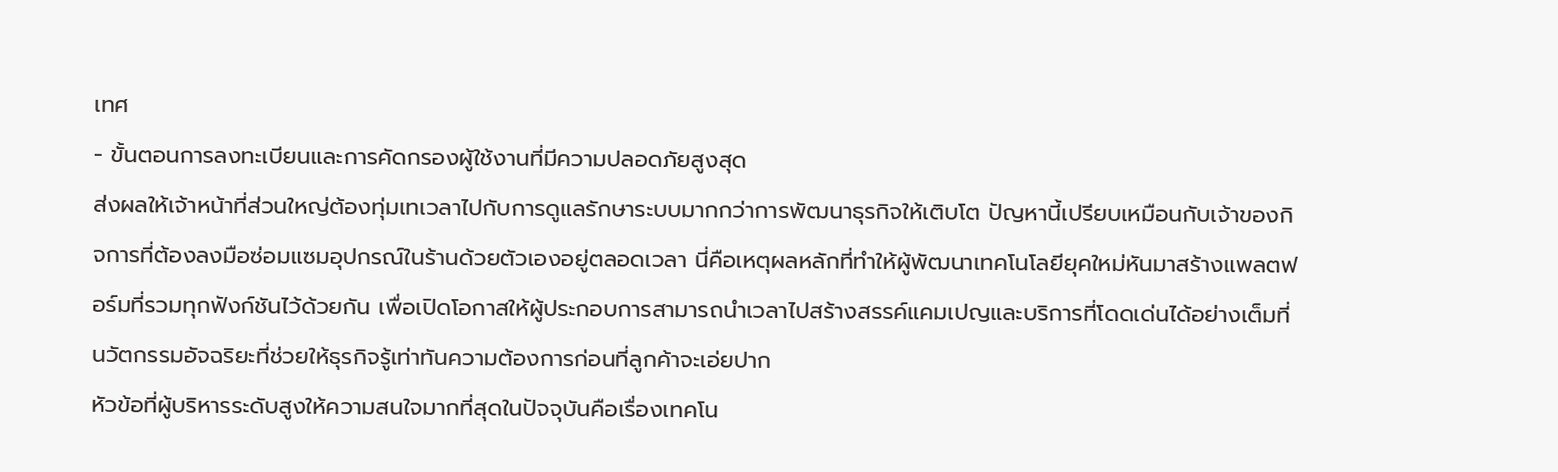เทศ
- ขั้นตอนการลงทะเบียนและการคัดกรองผู้ใช้งานที่มีความปลอดภัยสูงสุด
ส่งผลให้เจ้าหน้าที่ส่วนใหญ่ต้องทุ่มเทเวลาไปกับการดูแลรักษาระบบมากกว่าการพัฒนาธุรกิจให้เติบโต ปัญหานี้เปรียบเหมือนกับเจ้าของกิจการที่ต้องลงมือซ่อมแซมอุปกรณ์ในร้านด้วยตัวเองอยู่ตลอดเวลา นี่คือเหตุผลหลักที่ทำให้ผู้พัฒนาเทคโนโลยียุคใหม่หันมาสร้างแพลตฟอร์มที่รวมทุกฟังก์ชันไว้ด้วยกัน เพื่อเปิดโอกาสให้ผู้ประกอบการสามารถนำเวลาไปสร้างสรรค์แคมเปญและบริการที่โดดเด่นได้อย่างเต็มที่
นวัตกรรมอัจฉริยะที่ช่วยให้ธุรกิจรู้เท่าทันความต้องการก่อนที่ลูกค้าจะเอ่ยปาก
หัวข้อที่ผู้บริหารระดับสูงให้ความสนใจมากที่สุดในปัจจุบันคือเรื่องเทคโน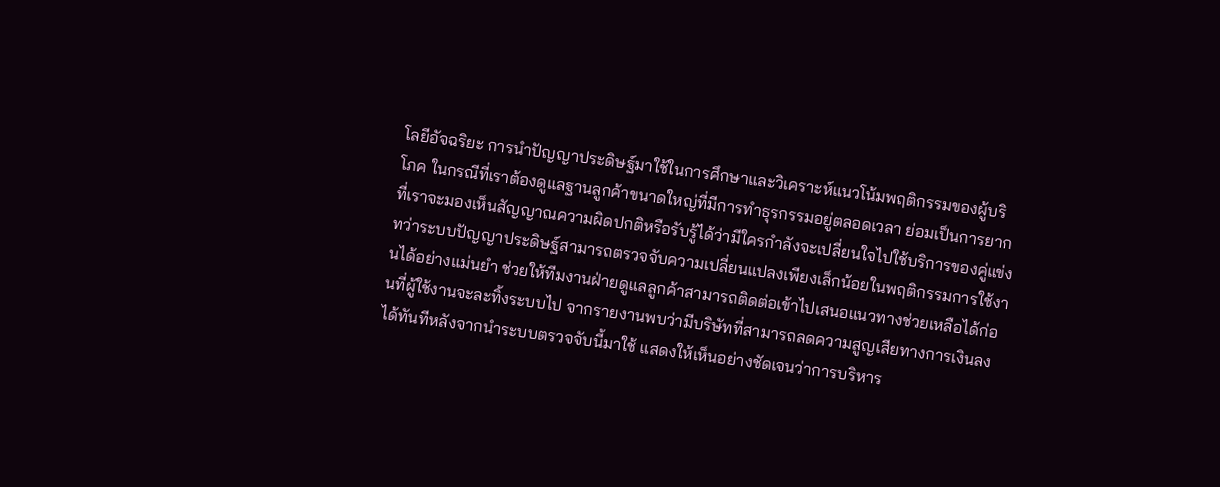โลยีอัจฉริยะ การนำปัญญาประดิษฐ์มาใช้ในการศึกษาและวิเคราะห์แนวโน้มพฤติกรรมของผู้บริโภค ในกรณีที่เราต้องดูแลฐานลูกค้าขนาดใหญ่ที่มีการทำธุรกรรมอยู่ตลอดเวลา ย่อมเป็นการยากที่เราจะมองเห็นสัญญาณความผิดปกติหรือรับรู้ได้ว่ามีใครกำลังจะเปลี่ยนใจไปใช้บริการของคู่แข่ง
ทว่าระบบปัญญาประดิษฐ์สามารถตรวจจับความเปลี่ยนแปลงเพียงเล็กน้อยในพฤติกรรมการใช้งานได้อย่างแม่นยำ ช่วยให้ทีมงานฝ่ายดูแลลูกค้าสามารถติดต่อเข้าไปเสนอแนวทางช่วยเหลือได้ก่อนที่ผู้ใช้งานจะละทิ้งระบบไป จากรายงานพบว่ามีบริษัทที่สามารถลดความสูญเสียทางการเงินลงได้ทันทีหลังจากนำระบบตรวจจับนี้มาใช้ แสดงให้เห็นอย่างชัดเจนว่าการบริหาร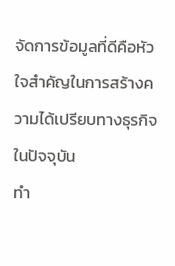จัดการข้อมูลที่ดีคือหัวใจสำคัญในการสร้างความได้เปรียบทางธุรกิจในปัจจุบัน
ทำ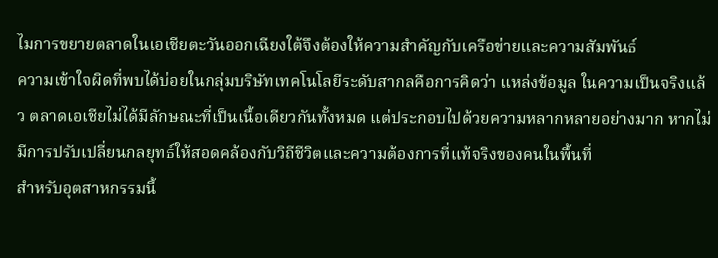ไมการขยายตลาดในเอเชียตะวันออกเฉียงใต้จึงต้องให้ความสำคัญกับเครือข่ายและความสัมพันธ์
ความเข้าใจผิดที่พบได้บ่อยในกลุ่มบริษัทเทคโนโลยีระดับสากลคือการคิดว่า แหล่งข้อมูล ในความเป็นจริงแล้ว ตลาดเอเชียไม่ได้มีลักษณะที่เป็นเนื้อเดียวกันทั้งหมด แต่ประกอบไปด้วยความหลากหลายอย่างมาก หากไม่มีการปรับเปลี่ยนกลยุทธ์ให้สอดคล้องกับวิถีชีวิตและความต้องการที่แท้จริงของคนในพื้นที่
สำหรับอุตสาหกรรมนี้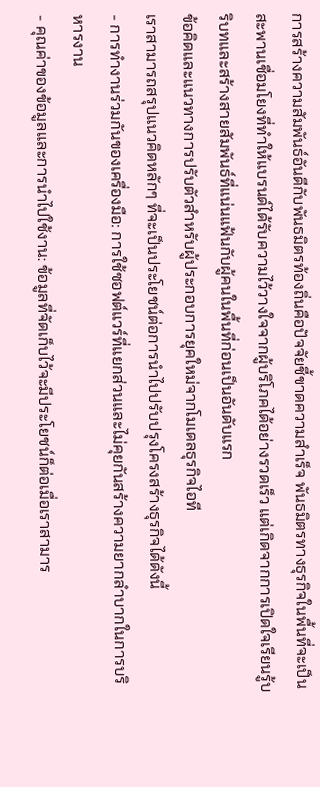การสร้างความสัมพันธ์อันดีกับพันธมิตรท้องถิ่นคือปัจจัยชี้ขาดความสำเร็จ พันธมิตรทางธุรกิจในพื้นที่จะเป็นสะพานเชื่อมโยงที่ทำให้แบรนด์ได้รับความไว้วางใจจากผู้บริโภคได้อย่างรวดเร็ว แต่เกิดจากการเปิดใจเรียนรู้บริบทและสร้างสายสัมพันธ์ที่แน่นแฟ้นกับผู้คนในพื้นที่ก่อนเป็นอันดับแรก
ข้อคิดและแนวทางการปรับตัวสำหรับผู้ประกอบการยุคใหม่จากโมเดลธุรกิจไอที
เราสามารถสรุปแนวคิดหลักๆ ที่จะเป็นประโยชน์ต่อการนำไปปรับปรุงโครงสร้างธุรกิจได้ดังนี้
- การทำงานร่วมกันของเครื่องมือ: การใช้ซอฟต์แวร์ที่แยกส่วนและไม่คุยกันสร้างความยากลำบากในการบริหารงาน
- คุณค่าของข้อมูลและการนำไปใช้งาน: ข้อมูลที่จัดเก็บไว้จะมีประโยชน์ก็ต่อเมื่อเราสามาร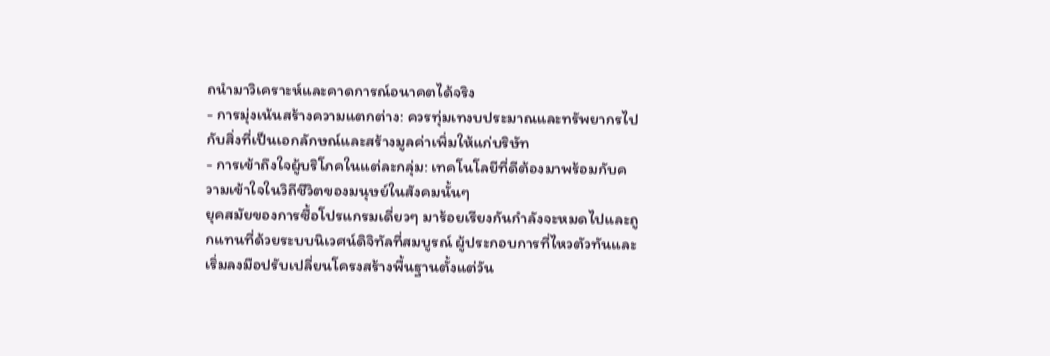ถนำมาวิเคราะห์และคาดการณ์อนาคตได้จริง
- การมุ่งเน้นสร้างความแตกต่าง: ควรทุ่มเทงบประมาณและทรัพยากรไปกับสิ่งที่เป็นเอกลักษณ์และสร้างมูลค่าเพิ่มให้แก่บริษัท
- การเข้าถึงใจผู้บริโภคในแต่ละกลุ่ม: เทคโนโลยีที่ดีต้องมาพร้อมกับความเข้าใจในวิถีชีวิตของมนุษย์ในสังคมนั้นๆ
ยุคสมัยของการซื้อโปรแกรมเดี่ยวๆ มาร้อยเรียงกันกำลังจะหมดไปและถูกแทนที่ด้วยระบบนิเวศน์ดิจิทัลที่สมบูรณ์ ผู้ประกอบการที่ไหวตัวทันและเริ่มลงมือปรับเปลี่ยนโครงสร้างพื้นฐานตั้งแต่วัน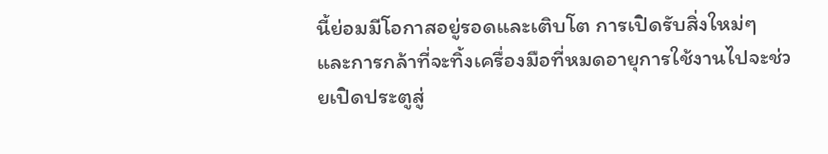นี้ย่อมมีโอกาสอยู่รอดและเติบโต การเปิดรับสิ่งใหม่ๆ และการกล้าที่จะทิ้งเครื่องมือที่หมดอายุการใช้งานไปจะช่วยเปิดประตูสู่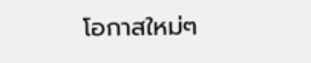โอกาสใหม่ๆ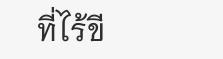ที่ไร้ขี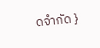ดจำกัด }